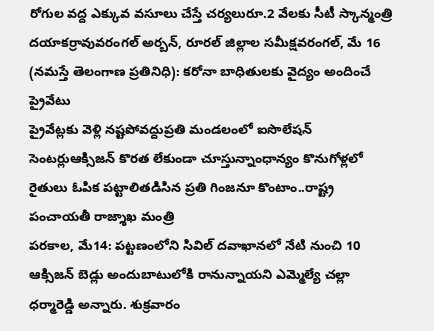రోగుల వద్ద ఎక్కువ వసూలు చేస్తే చర్యలురూ.2 వేలకు సీటీ స్కాన్మంత్రి దయాకర్రావువరంగల్ అర్బన్, రూరల్ జిల్లాల సమీక్షవరంగల్, మే 16 (నమస్తే తెలంగాణ ప్రతినిధి): కరోనా బాధితులకు వైద్యం అందించే ప్రైవేటు
ప్రైవేట్లకు వెళ్లి నష్టపోవద్దుప్రతి మండలంలో ఐసొలేషన్ సెంటర్లుఆక్సిజన్ కొరత లేకుండా చూస్తున్నాంధాన్యం కొనుగోళ్లలో రైతులు ఓపిక పట్టాలితడిసిన ప్రతి గింజనూ కొంటాం..రాష్ట్ర పంచాయతీ రాజ్శాఖ మంత్రి
పరకాల, మే14: పట్టణంలోని సివిల్ దవాఖానలో నేటి నుంచి 10 ఆక్సిజన్ బెడ్లు అందుబాటులోకి రానున్నాయని ఎమ్మెల్యే చల్లా ధర్మారెడ్డి అన్నారు. శుక్రవారం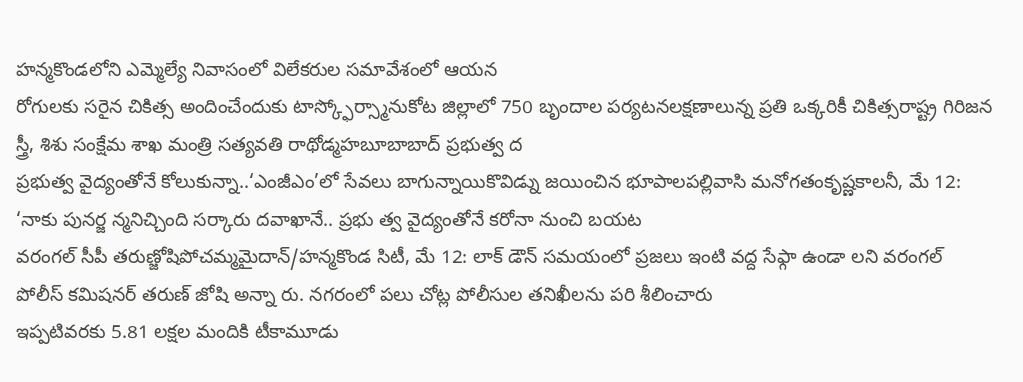హన్మకొండలోని ఎమ్మెల్యే నివాసంలో విలేకరుల సమావేశంలో ఆయన
రోగులకు సరైన చికిత్స అందించేందుకు టాస్క్ఫోర్స్మానుకోట జిల్లాలో 750 బృందాల పర్యటనలక్షణాలున్న ప్రతి ఒక్కరికీ చికిత్సరాష్ట్ర గిరిజన స్త్రీ, శిశు సంక్షేమ శాఖ మంత్రి సత్యవతి రాథోడ్మహబూబాబాద్ ప్రభుత్వ ద
ప్రభుత్వ వైద్యంతోనే కోలుకున్నా..‘ఎంజీఎం’లో సేవలు బాగున్నాయికొవిడ్ను జయించిన భూపాలపల్లివాసి మనోగతంకృష్ణకాలనీ, మే 12: ‘నాకు పునర్జ న్మనిచ్చింది సర్కారు దవాఖానే.. ప్రభు త్వ వైద్యంతోనే కరోనా నుంచి బయట
వరంగల్ సీపీ తరుణ్జోషిపోచమ్మమైదాన్/హన్మకొండ సిటీ, మే 12: లాక్ డౌన్ సమయంలో ప్రజలు ఇంటి వద్ద సేఫ్గా ఉండా లని వరంగల్ పోలీస్ కమిషనర్ తరుణ్ జోషి అన్నా రు. నగరంలో పలు చోట్ల పోలీసుల తనిఖీలను పరి శీలించారు
ఇప్పటివరకు 5.81 లక్షల మందికి టీకామూడు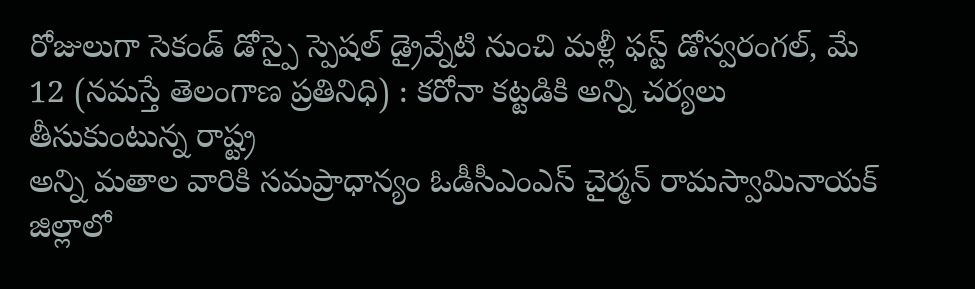రోజులుగా సెకండ్ డోస్పై స్పెషల్ డ్రైవ్నేటి నుంచి మళ్లీ ఫస్ట్ డోస్వరంగల్, మే 12 (నమస్తే తెలంగాణ ప్రతినిధి) : కరోనా కట్టడికి అన్ని చర్యలు తీసుకుంటున్న రాష్ట్ర
అన్ని మతాల వారికి సమప్రాధాన్యం ఓడీసీఎంఎస్ చైర్మన్ రామస్వామినాయక్ జిల్లాలో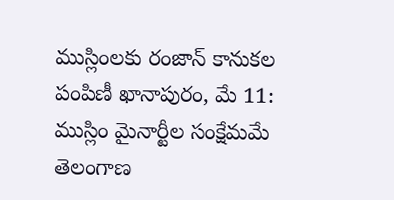ముస్లింలకు రంజాన్ కానుకల పంపిణీ ఖానాపురం, మే 11: ముస్లిం మైనార్టీల సంక్షేమమే తెలంగాణ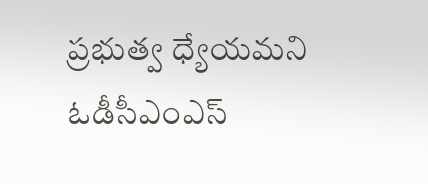ప్రభుత్వ ధ్యేయమని ఓడీసీఎంఎస్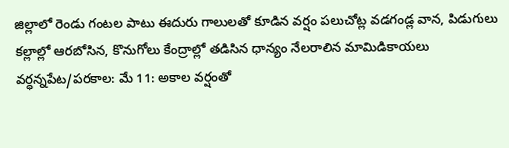జిల్లాలో రెండు గంటల పాటు ఈదురు గాలులతో కూడిన వర్షం పలుచోట్ల వడగండ్ల వాన, పిడుగులు కల్లాల్లో ఆరబోసిన, కొనుగోలు కేంద్రాల్లో తడిసిన ధాన్యం నేలరాలిన మామిడికాయలు వర్ధన్నపేట/పరకాల: మే 11: అకాల వర్షంతో